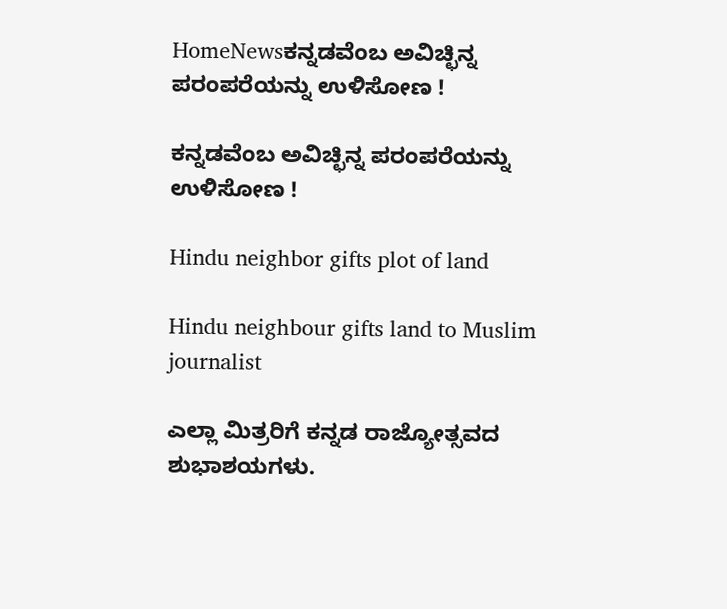HomeNewsಕನ್ನಡವೆಂಬ ಅವಿಚ್ಛಿನ್ನ ಪರಂಪರೆಯನ್ನು ಉಳಿಸೋಣ !

ಕನ್ನಡವೆಂಬ ಅವಿಚ್ಛಿನ್ನ ಪರಂಪರೆಯನ್ನು ಉಳಿಸೋಣ !

Hindu neighbor gifts plot of land

Hindu neighbour gifts land to Muslim journalist

ಎಲ್ಲಾ ಮಿತ್ರರಿಗೆ ಕನ್ನಡ ರಾಜ್ಯೋತ್ಸವದ ಶುಭಾಶಯಗಳು.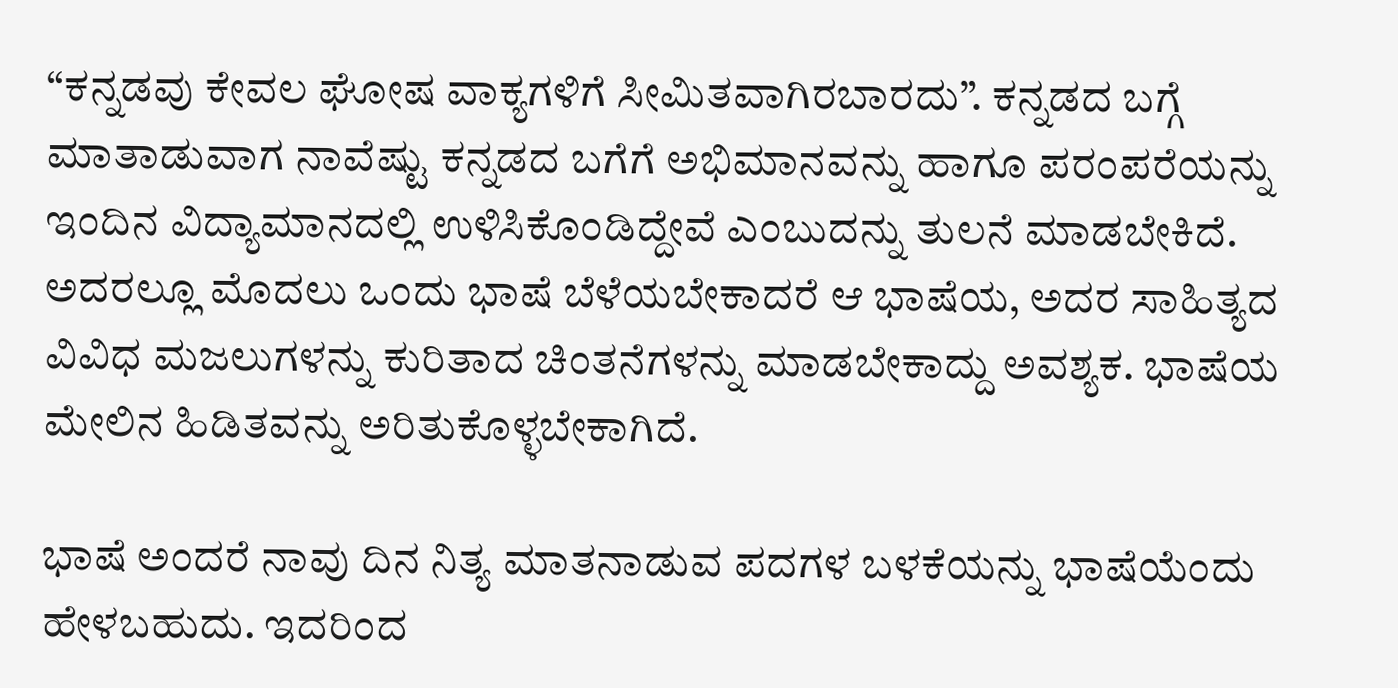“ಕನ್ನಡವು ಕೇವಲ ಘೋಷ ವಾಕ್ಯಗಳಿಗೆ ಸೀಮಿತವಾಗಿರಬಾರದು”. ಕನ್ನಡದ ಬಗ್ಗೆ ಮಾತಾಡುವಾಗ ನಾವೆಷ್ಟು ಕನ್ನಡದ ಬಗೆಗೆ ಅಭಿಮಾನವನ್ನು ಹಾಗೂ ಪರಂಪರೆಯನ್ನು ಇಂದಿನ ವಿದ್ಯಾಮಾನದಲ್ಲಿ ಉಳಿಸಿಕೊಂಡಿದ್ದೇವೆ ಎಂಬುದನ್ನು ತುಲನೆ ಮಾಡಬೇಕಿದೆ. ಅದರಲ್ಲೂ ಮೊದಲು ಒಂದು ಭಾಷೆ ಬೆಳೆಯಬೇಕಾದರೆ ಆ ಭಾಷೆಯ, ಅದರ ಸಾಹಿತ್ಯದ ವಿವಿಧ ಮಜಲುಗಳನ್ನು ಕುರಿತಾದ ಚಿಂತನೆಗಳನ್ನು ಮಾಡಬೇಕಾದ್ದು ಅವಶ್ಯಕ. ಭಾಷೆಯ ಮೇಲಿನ ಹಿಡಿತವನ್ನು ಅರಿತುಕೊಳ್ಳಬೇಕಾಗಿದೆ.

ಭಾಷೆ ಅಂದರೆ ನಾವು ದಿನ ನಿತ್ಯ ಮಾತನಾಡುವ ಪದಗಳ ಬಳಕೆಯನ್ನು ಭಾಷೆಯೆಂದು ಹೇಳಬಹುದು. ಇದರಿಂದ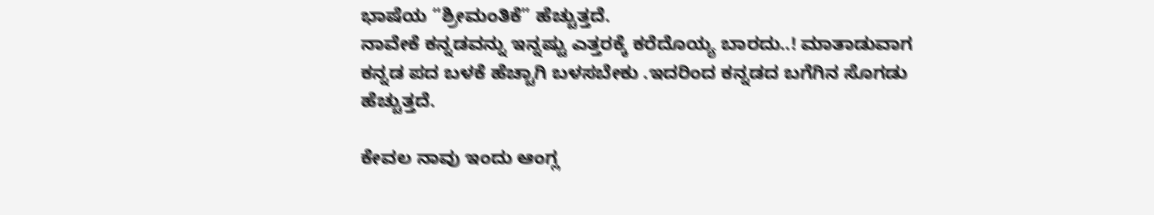ಭಾಷೆಯ “ಶ್ರೀಮಂತಿಕೆ” ಹೆಚ್ಚುತ್ತದೆ.
ನಾವೇಕೆ ಕನ್ನಡವನ್ನು ಇನ್ನಷ್ಟು ಎತ್ತರಕ್ಕೆ ಕರೆದೊಯ್ಯ ಬಾರದು..! ಮಾತಾಡುವಾಗ ಕನ್ನಡ ಪದ ಬಳಕೆ ಹೆಚ್ಚಾಗಿ ಬಳಸಬೇಕು .ಇದರಿಂದ ಕನ್ನಡದ ಬಗೆಗಿನ ಸೊಗಡು ಹೆಚ್ಚುತ್ತದೆ.

ಕೇವಲ ನಾವು ಇಂದು ಆಂಗ್ಲ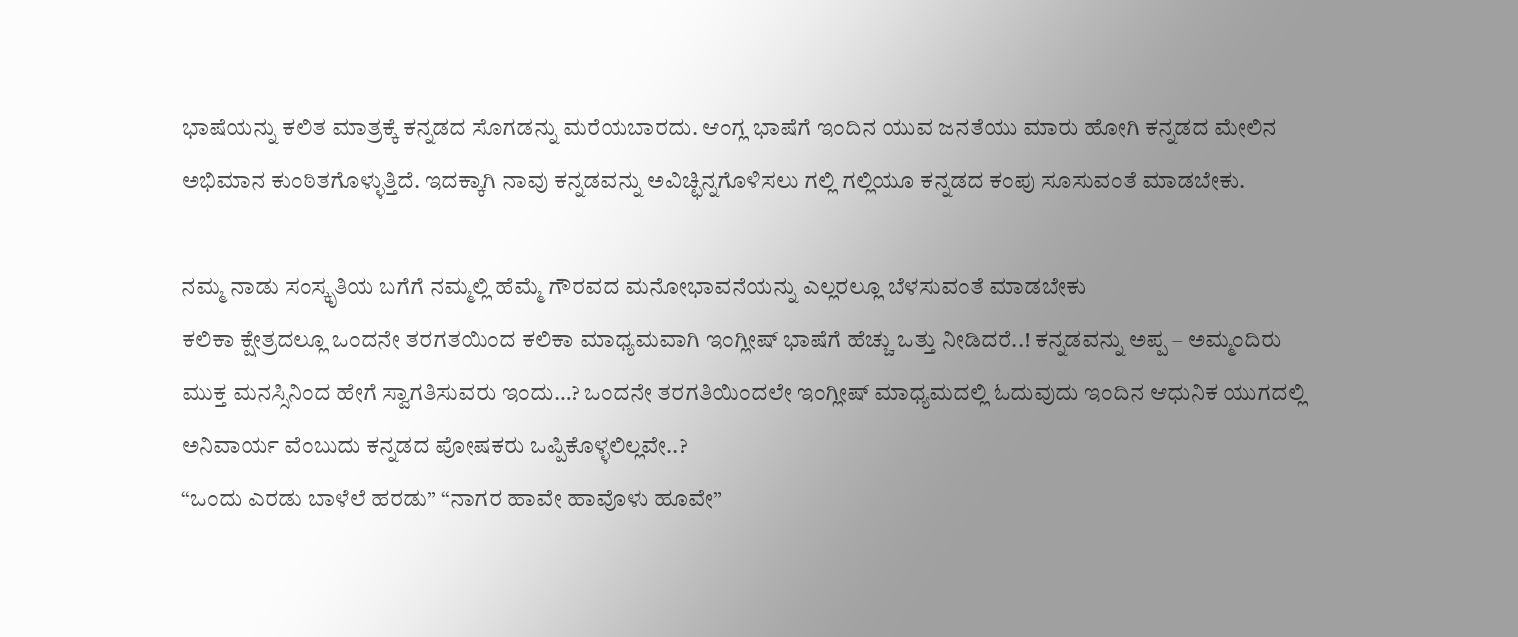ಭಾಷೆಯನ್ನು ಕಲಿತ ಮಾತ್ರಕ್ಕೆ ಕನ್ನಡದ ಸೊಗಡನ್ನು ಮರೆಯಬಾರದು. ಆಂಗ್ಲ ಭಾಷೆಗೆ ಇಂದಿನ ಯುವ ಜನತೆಯು ಮಾರು ಹೋಗಿ ಕನ್ನಡದ ಮೇಲಿನ ಅಭಿಮಾನ ಕುಂಠಿತಗೊಳ್ಳುತ್ತಿದೆ. ಇದಕ್ಕಾಗಿ ನಾವು ಕನ್ನಡವನ್ನು ಅವಿಚ್ಛಿನ್ನಗೊಳಿಸಲು ಗಲ್ಲಿ ಗಲ್ಲಿಯೂ ಕನ್ನಡದ ಕಂಪು ಸೂಸುವಂತೆ ಮಾಡಬೇಕು.

ನಮ್ಮ ನಾಡು ಸಂಸ್ಕೃತಿಯ ಬಗೆಗೆ ನಮ್ಮಲ್ಲಿ ಹೆಮ್ಮೆ ಗೌರವದ ಮನೋಭಾವನೆಯನ್ನು ಎಲ್ಲರಲ್ಲೂ ಬೆಳಸುವಂತೆ ಮಾಡಬೇಕು
ಕಲಿಕಾ ಕ್ಷೇತ್ರದಲ್ಲೂ ಒಂದನೇ ತರಗತಯಿಂದ ಕಲಿಕಾ ಮಾಧ್ಯಮವಾಗಿ ಇಂಗ್ಲೀಷ್ ಭಾಷೆಗೆ ಹೆಚ್ಚು ಒತ್ತು ನೀಡಿದರೆ..! ಕನ್ನಡವನ್ನು ಅಪ್ಪ – ಅಮ್ಮಂದಿರು ಮುಕ್ತ ಮನಸ್ಸಿನಿಂದ ಹೇಗೆ ಸ್ವಾಗತಿಸುವರು ಇಂದು…? ಒಂದನೇ ತರಗತಿಯಿಂದಲೇ ಇಂಗ್ಲೀಷ್ ಮಾಧ್ಯಮದಲ್ಲಿ ಓದುವುದು ಇಂದಿನ ಆಧುನಿಕ ಯುಗದಲ್ಲಿ ಅನಿವಾರ್ಯ ವೆಂಬುದು ಕನ್ನಡದ ಪೋಷಕರು ಒಪ್ಪಿಕೊಳ್ಳಲಿಲ್ಲವೇ..?
“ಒಂದು ಎರಡು ಬಾಳೆಲೆ ಹರಡು” “ನಾಗರ ಹಾವೇ ಹಾವೊಳು ಹೂವೇ”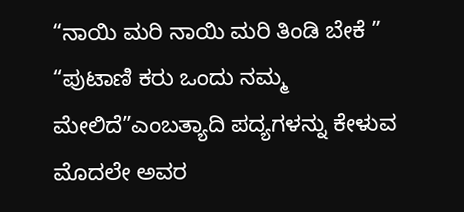“ನಾಯಿ ಮರಿ ನಾಯಿ ಮರಿ ತಿಂಡಿ ಬೇಕೆ ” “ಪುಟಾಣಿ ಕರು ಒಂದು ನಮ್ಮ ಮೇಲಿದೆ”ಎಂಬತ್ಯಾದಿ ಪದ್ಯಗಳನ್ನು ಕೇಳುವ ಮೊದಲೇ ಅವರ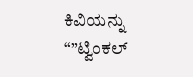ಕಿವಿಯನ್ನು “”ಟ್ವಿಂಕಲ್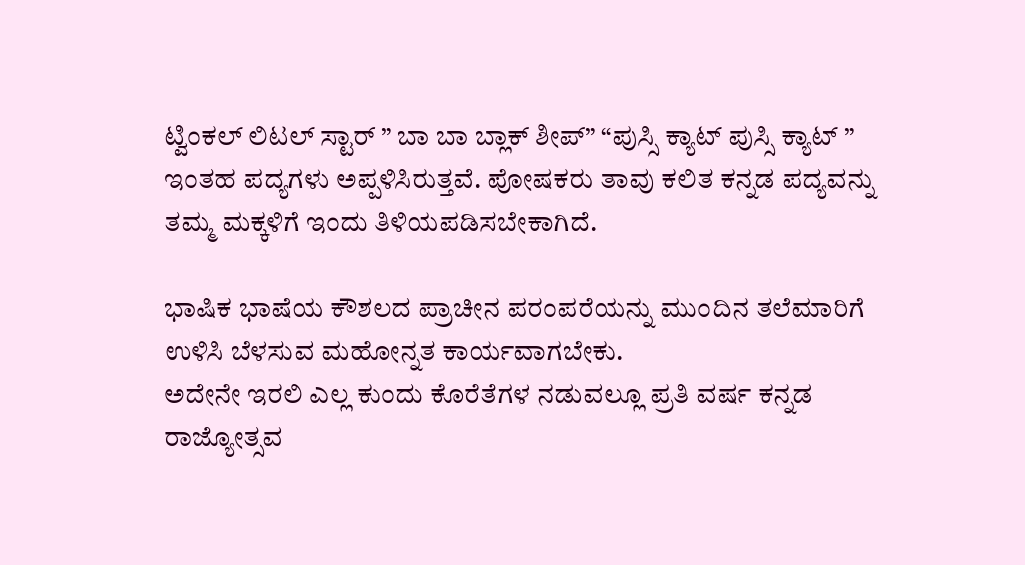ಟ್ವಿಂಕಲ್ ಲಿಟಲ್ ಸ್ಟಾರ್ ” ಬಾ ಬಾ ಬ್ಲಾಕ್ ಶೀಪ್” “ಪುಸ್ಸಿ ಕ್ಯಾಟ್ ಪುಸ್ಸಿ ಕ್ಯಾಟ್ ” ಇಂತಹ ಪದ್ಯಗಳು ಅಪ್ಪಳಿಸಿರುತ್ತವೆ. ಪೋಷಕರು ತಾವು ಕಲಿತ ಕನ್ನಡ ಪದ್ಯವನ್ನು ತಮ್ಮ ಮಕ್ಕಳಿಗೆ ಇಂದು ತಿಳಿಯಪಡಿಸಬೇಕಾಗಿದೆ.

ಭಾಷಿಕ ಭಾಷೆಯ ಕೌಶಲದ ಪ್ರಾಚೀನ ಪರಂಪರೆಯನ್ನು ಮುಂದಿನ ತಲೆಮಾರಿಗೆ ಉಳಿಸಿ ಬೆಳಸುವ ಮಹೋನ್ನತ ಕಾರ್ಯವಾಗಬೇಕು.
ಅದೇನೇ ಇರಲಿ ಎಲ್ಲ ಕುಂದು ಕೊರೆತೆಗಳ ನಡುವಲ್ಲೂ ಪ್ರತಿ ವರ್ಷ ಕನ್ನಡ ರಾಜ್ಯೋತ್ಸವ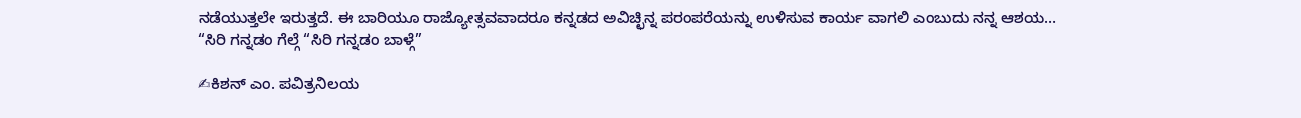ನಡೆಯುತ್ತಲೇ ಇರುತ್ತದೆ. ಈ ಬಾರಿಯೂ ರಾಜ್ಯೋತ್ಸವವಾದರೂ ಕನ್ನಡದ ಅವಿಚ್ಛಿನ್ನ ಪರಂಪರೆಯನ್ನು ಉಳಿಸುವ ಕಾರ್ಯ ವಾಗಲಿ ಎಂಬುದು ನನ್ನ ಆಶಯ…
“ಸಿರಿ ಗನ್ನಡಂ ಗೆಲ್ಗೆ “ಸಿರಿ ಗನ್ನಡಂ ಬಾಳ್ಗೆ”

✍ಕಿಶನ್ ಎಂ. ಪವಿತ್ರನಿಲಯ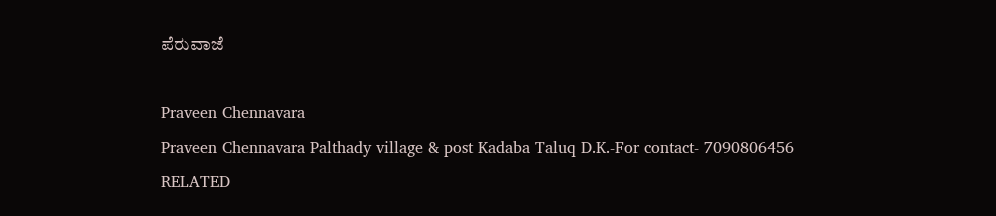ಪೆರುವಾಜೆ

Praveen Chennavara
Praveen Chennavara Palthady village & post Kadaba Taluq D.K.-For contact- 7090806456
RELATED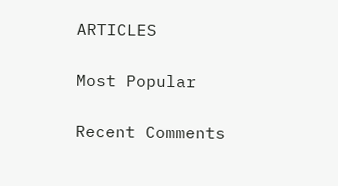ARTICLES

Most Popular

Recent Comments